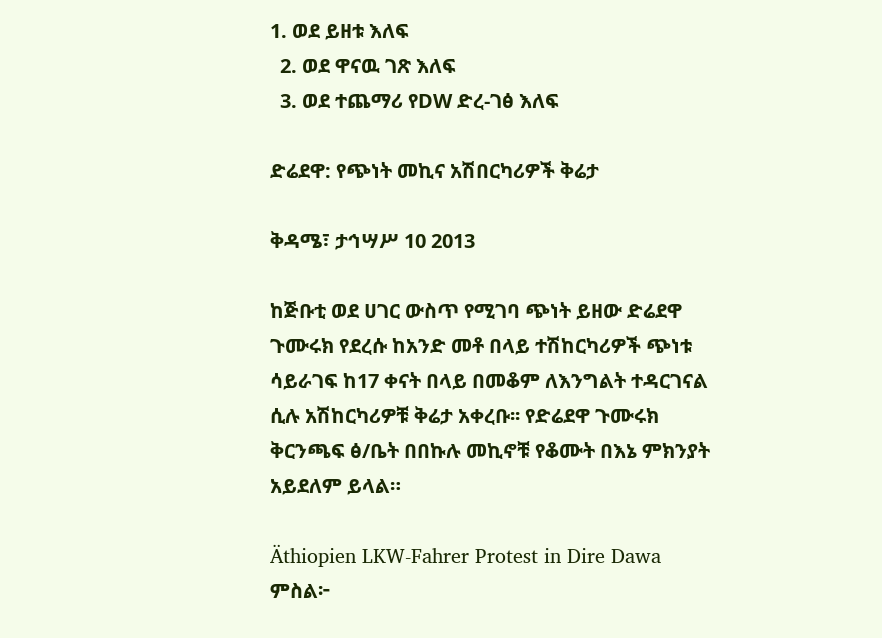1. ወደ ይዘቱ እለፍ
  2. ወደ ዋናዉ ገጽ እለፍ
  3. ወደ ተጨማሪ የDW ድረ-ገፅ እለፍ

ድሬደዋ: የጭነት መኪና አሽበርካሪዎች ቅሬታ

ቅዳሜ፣ ታኅሣሥ 10 2013

ከጅቡቲ ወደ ሀገር ውስጥ የሚገባ ጭነት ይዘው ድሬደዋ ጉሙሩክ የደረሱ ከአንድ መቶ በላይ ተሽከርካሪዎች ጭነቱ ሳይራገፍ ከ17 ቀናት በላይ በመቆም ለእንግልት ተዳርገናል ሲሉ አሽከርካሪዎቹ ቅሬታ አቀረቡ፡፡ የድሬደዋ ጉሙሩክ ቅርንጫፍ ፅ/ቤት በበኩሉ መኪኖቹ የቆሙት በእኔ ምክንያት አይደለም ይላል።

Äthiopien LKW-Fahrer Protest in Dire Dawa
ምስል፦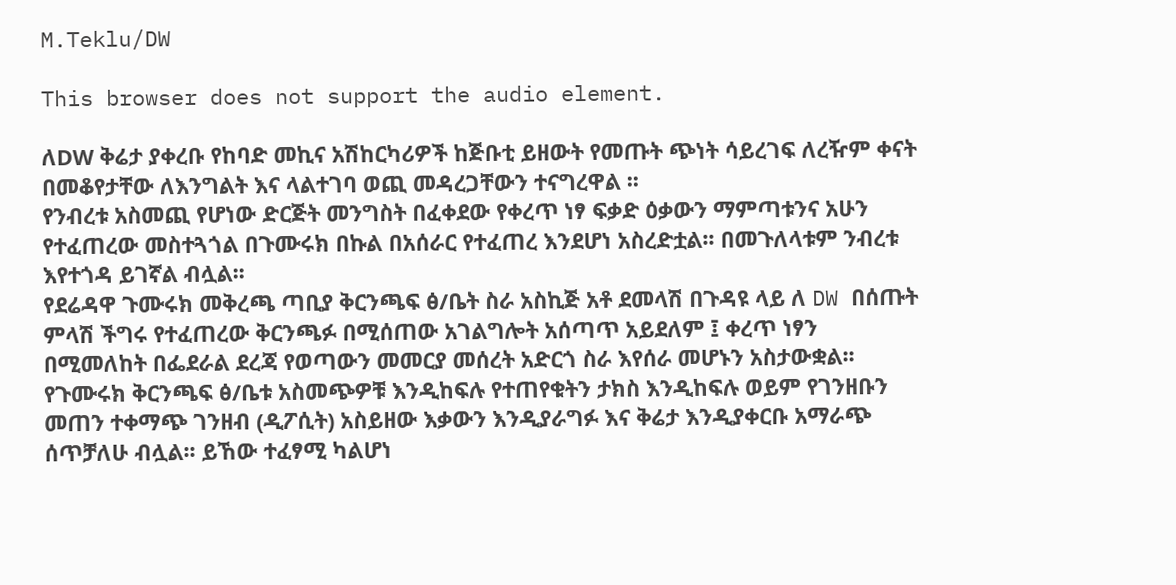M.Teklu/DW

This browser does not support the audio element.

ለDW ቅሬታ ያቀረቡ የከባድ መኪና አሽከርካሪዎች ከጅቡቲ ይዘውት የመጡት ጭነት ሳይረገፍ ለረዥም ቀናት በመቆየታቸው ለእንግልት እና ላልተገባ ወጪ መዳረጋቸውን ተናግረዋል ፡፡
የንብረቱ አስመጪ የሆነው ድርጅት መንግስት በፈቀደው የቀረጥ ነፃ ፍቃድ ዕቃውን ማምጣቱንና አሁን የተፈጠረው መስተጓጎል በጉሙሩክ በኩል በአሰራር የተፈጠረ እንደሆነ አስረድቷል፡፡ በመጉለላቱም ንብረቱ እየተጎዳ ይገኛል ብሏል፡፡
የደሬዳዋ ጉሙሩክ መቅረጫ ጣቢያ ቅርንጫፍ ፅ/ቤት ስራ አስኪጅ አቶ ደመላሽ በጉዳዩ ላይ ለ DW በሰጡት ምላሽ ችግሩ የተፈጠረው ቅርንጫፉ በሚሰጠው አገልግሎት አሰጣጥ አይደለም ፤ ቀረጥ ነፃን በሚመለከት በፌደራል ደረጃ የወጣውን መመርያ መሰረት አድርጎ ስራ እየሰራ መሆኑን አስታውቋል፡፡
የጉሙሩክ ቅርንጫፍ ፅ/ቤቱ አስመጭዎቹ እንዲከፍሉ የተጠየቁትን ታክስ እንዲከፍሉ ወይም የገንዘቡን መጠን ተቀማጭ ገንዘብ (ዲፖሲት) አስይዘው እቃውን እንዲያራግፉ እና ቅሬታ እንዲያቀርቡ አማራጭ ሰጥቻለሁ ብሏል፡፡ ይኸው ተፈፃሚ ካልሆነ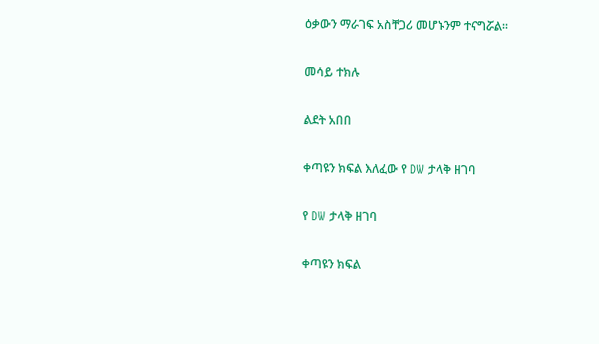ዕቃውን ማራገፍ አስቸጋሪ መሆኑንም ተናግሯል፡፡

መሳይ ተክሉ

ልደት አበበ

ቀጣዩን ክፍል እለፈው የ DW ታላቅ ዘገባ

የ DW ታላቅ ዘገባ

ቀጣዩን ክፍል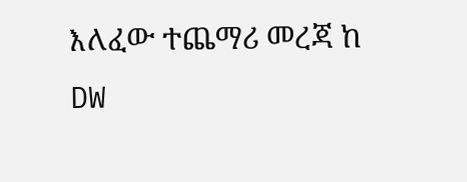እለፈው ተጨማሪ መረጃ ከ DW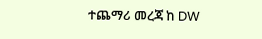ተጨማሪ መረጃ ከ DW